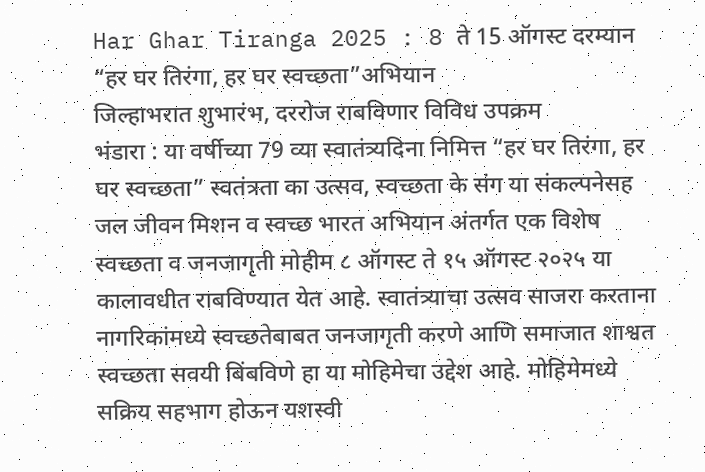Har Ghar Tiranga 2025 : 8 ते 15 ऑगस्ट दरम्यान “हर घर तिरंगा, हर घर स्वच्छता”अभियान
जिल्हाभरात शुभारंभ, दररोज राबविणार विविध उपक्रम
भंडारा : या वर्षीच्या 79 व्या स्वातंत्र्यदिना निमित्त “हर घर तिरंगा, हर घर स्वच्छता” स्वतंत्रता का उत्सव, स्वच्छता के संग या संकल्पनेसह जल जीवन मिशन व स्वच्छ भारत अभियान अंतर्गत एक विशेष स्वच्छता व जनजागृती मोहीम ८ ऑगस्ट ते १५ ऑगस्ट २०२५ या कालावधीत राबविण्यात येत आहे. स्वातंत्र्याचा उत्सव साजरा करताना नागरिकांमध्ये स्वच्छतेबाबत जनजागृती करणे आणि समाजात शाश्वत स्वच्छता सवयी बिंबविणे हा या मोहिमेचा उद्देश आहे. मोहिमेमध्ये सक्रिय सहभाग होऊन यशस्वी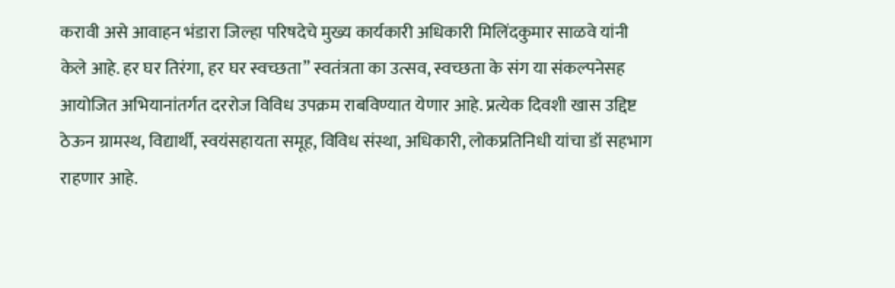करावी असे आवाहन भंडारा जिल्हा परिषदेचे मुख्य कार्यकारी अधिकारी मिलिंदकुमार साळवे यांनी केले आहे. हर घर तिरंगा, हर घर स्वच्छता” स्वतंत्रता का उत्सव, स्वच्छता के संग या संकल्पनेसह आयोजित अभियानांतर्गत दररोज विविध उपक्रम राबविण्यात येणार आहे. प्रत्येक दिवशी खास उद्दिष्ट ठेऊन ग्रामस्थ, विद्यार्थी, स्वयंसहायता समूह, विविध संस्था, अधिकारी, लोकप्रतिनिधी यांचा डॉ सहभाग राहणार आहे.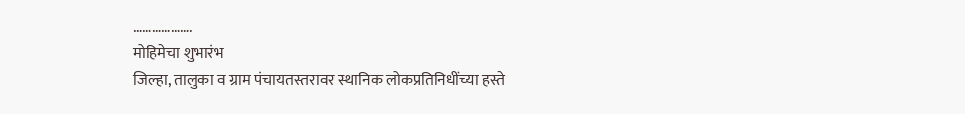……………….
मोहिमेचा शुभारंभ
जिल्हा, तालुका व ग्राम पंचायतस्तरावर स्थानिक लोकप्रतिनिधींच्या हस्ते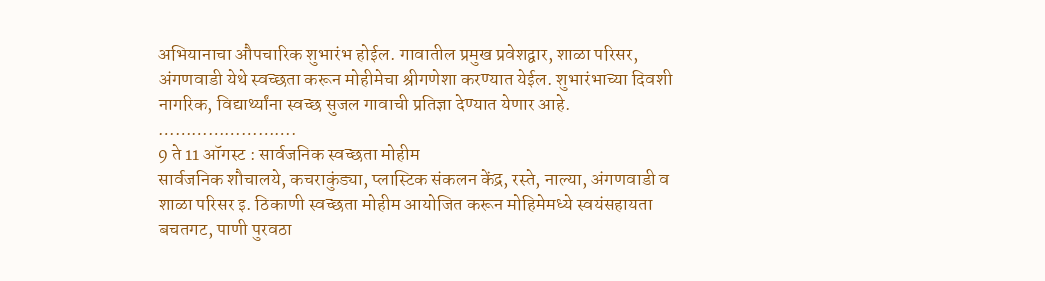अभियानाचा औपचारिक शुभारंभ होईल. गावातील प्रमुख प्रवेशद्वार, शाळा परिसर, अंगणवाडी येथे स्वच्छता करून मोहीमेचा श्रीगणेशा करण्यात येईल. शुभारंभाच्या दिवशी नागरिक, विद्यार्थ्यांना स्वच्छ सुजल गावाची प्रतिज्ञा देण्यात येणार आहे.
…………………….
9 ते 11 ऑगस्ट : सार्वजनिक स्वच्छता मोहीम
सार्वजनिक शौचालये, कचराकुंड्या, प्लास्टिक संकलन केंद्र, रस्ते, नाल्या, अंगणवाडी व शाळा परिसर इ. ठिकाणी स्वच्छता मोहीम आयोजित करून मोहिमेमध्ये स्वयंसहायता बचतगट, पाणी पुरवठा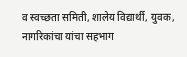व स्वच्छता समिती, शालेय विद्यार्थी, युवक, नागरिकांचा यांचा सहभाग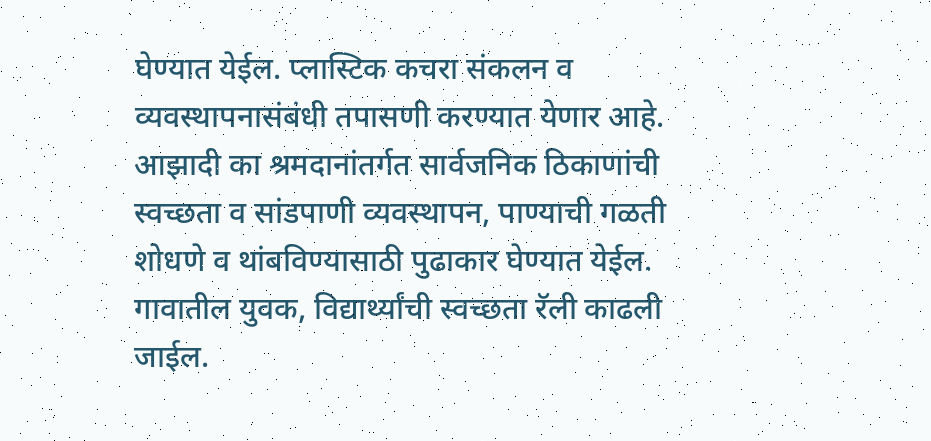घेण्यात येईल. प्लास्टिक कचरा संकलन व व्यवस्थापनासंबंधी तपासणी करण्यात येणार आहे. आझादी का श्रमदानांतर्गत सार्वजनिक ठिकाणांची स्वच्छता व सांडपाणी व्यवस्थापन, पाण्याची गळती शोधणे व थांबविण्यासाठी पुढाकार घेण्यात येईल. गावातील युवक, विद्यार्थ्यांची स्वच्छता रॅली काढली जाईल.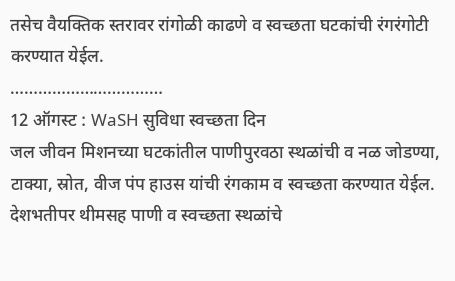तसेच वैयक्तिक स्तरावर रांगोळी काढणे व स्वच्छता घटकांची रंगरंगोटी करण्यात येईल.
……………………………
12 ऑगस्ट : WaSH सुविधा स्वच्छता दिन
जल जीवन मिशनच्या घटकांतील पाणीपुरवठा स्थळांची व नळ जोडण्या, टाक्या, स्रोत, वीज पंप हाउस यांची रंगकाम व स्वच्छता करण्यात येईल. देशभतीपर थीमसह पाणी व स्वच्छता स्थळांचे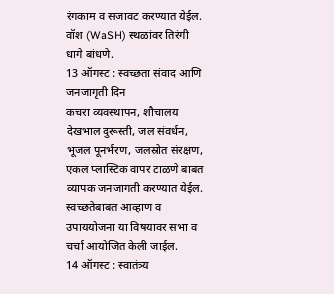रंगकाम व सजावट करण्यात येईल. वॉश (WaSH) स्थळांवर तिरंगी धागे बांधणे.
13 ऑगस्ट : स्वच्छता संवाद आणि जनजागृती दिन
कचरा व्यवस्थापन, शौचालय देखभाल दुरूस्ती, जल संवर्धन, भूजल पूनर्भरण, जलस्रोत संरक्षण, एकल प्लास्टिक वापर टाळणे बाबत व्यापक जनजागती करण्यात येईल. स्वच्छतेबाबत आव्हाण व उपाययोजना या विषयावर सभा व चर्चा आयोजित केली जाईल.
14 ऑगस्ट : स्वातंत्र्य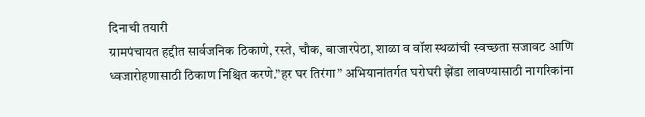दिनाची तयारी
ग्रामपंचायत हद्दीत सार्वजनिक ठिकाणे, रस्ते, चौक, बाजारपेठा, शाळा व वॉश स्थळांची स्वच्छता सजावट आणि ध्वजारोहणासाठी ठिकाण निश्चित करणे.”हर घर तिरंगा” अभियानांतर्गत घरोघरी झेंडा लावण्यासाठी नागरिकांना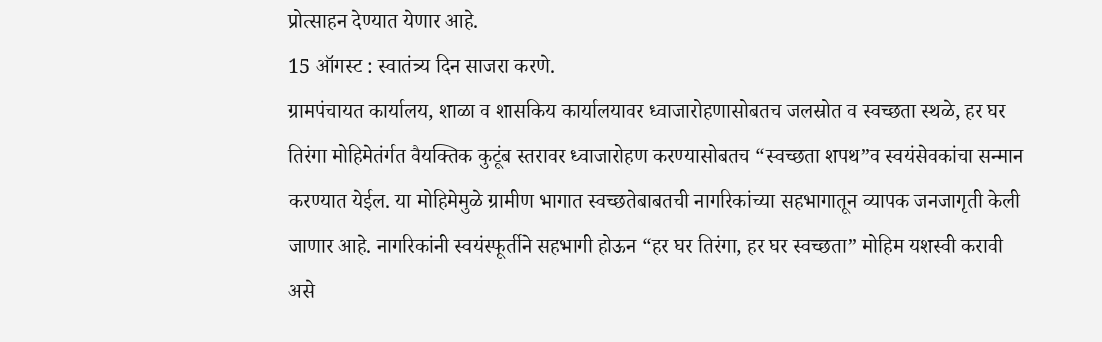प्रोत्साहन देण्यात येणार आहे.
15 ऑगस्ट : स्वातंत्र्य दिन साजरा करणे.
ग्रामपंचायत कार्यालय, शाळा व शासकिय कार्यालयावर ध्वाजारोहणासोबतच जलस्रोत व स्वच्छता स्थळे, हर घर तिरंगा मोहिमेतंर्गत वैयक्तिक कुटूंब स्तरावर ध्वाजारोहण करण्यासोबतच “स्वच्छता शपथ”व स्वयंसेवकांचा सन्मान करण्यात येईल. या मोहिमेमुळे ग्रामीण भागात स्वच्छतेबाबतची नागरिकांच्या सहभागातून व्यापक जनजागृती केली जाणार आहे. नागरिकांनी स्वयंस्फूर्तीने सहभागी होऊन “हर घर तिरंगा, हर घर स्वच्छता” मोहिम यशस्वी करावी असे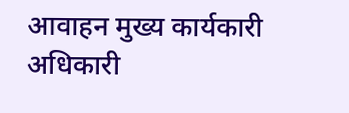आवाहन मुख्य कार्यकारी अधिकारी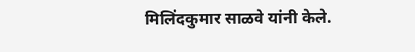मिलिंदकुमार साळवे यांनी केले.